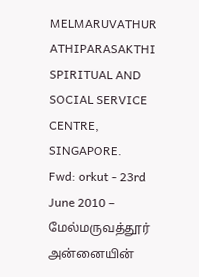MELMARUVATHUR ATHIPARASAKTHI SPIRITUAL AND SOCIAL SERVICE CENTRE, SINGAPORE.
Fwd: orkut - 23rd June 2010 – மேல்மருவத்தூர் அன்னையின்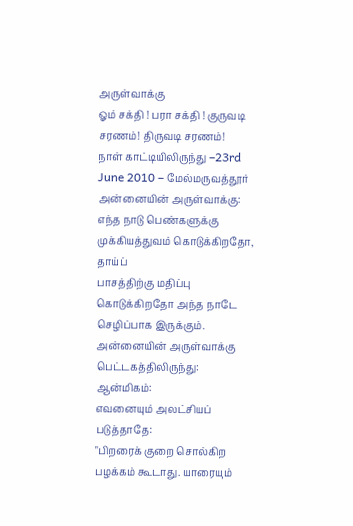அருள்வாக்கு
ஓம் சக்தி ! பரா சக்தி ! குருவடி சரணம்! திருவடி சரணம்!
நாள் காட்டியிலிருந்து –23rd June 2010 – மேல்மருவத்தூர் அன்னையின் அருள்வாக்கு:
எந்த நாடு பெண்களுக்கு முக்கியத்துவம் கொடுக்கிறதோ, தாய்ப்
பாசத்திற்கு மதிப்பு கொடுக்கிறதோ அந்த நாடே செழிப்பாக இருக்கும்.
அன்னையின் அருள்வாக்கு பெட்டகத்திலிருந்து:
ஆன்மிகம்:
எவனையும் அலட்சியப் படுத்தாதே:
"பிறரைக் குறை சொல்கிற பழக்கம் கூடாது. யாரையும்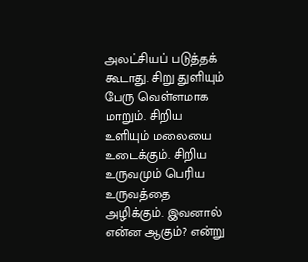அலட்சியப் படுத்தக் கூடாது. சிறு துளியும் பேரு வெள்ளமாக மாறும். சிறிய உளியும் மலையை உடைக்கும். சிறிய உருவமும் பெரிய உருவத்தை அழிக்கும். இவனால் என்ன ஆகும்? என்று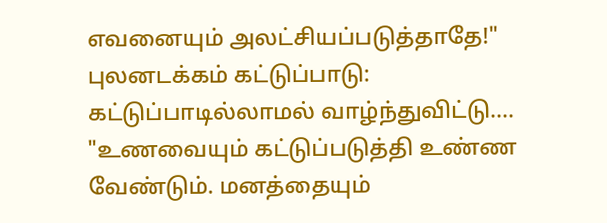எவனையும் அலட்சியப்படுத்தாதே!"
புலனடக்கம் கட்டுப்பாடு:
கட்டுப்பாடில்லாமல் வாழ்ந்துவிட்டு....
"உணவையும் கட்டுப்படுத்தி உண்ண வேண்டும். மனத்தையும்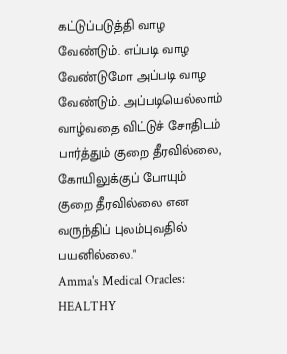கட்டுப்படுத்தி வாழ வேண்டும். எப்படி வாழ வேண்டுமோ அப்படி வாழ வேண்டும். அப்படியெல்லாம் வாழ்வதை விட்டுச் சோதிடம் பார்த்தும் குறை தீரவில்லை, கோயிலுக்குப் போயும் குறை தீரவில்லை என வருந்திப் புலம்புவதில் பயனில்லை."
Amma's Medical Oracles:
HEALTHY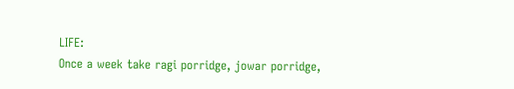LIFE:
Once a week take ragi porridge, jowar porridge,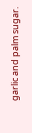garlic and palm sugar.